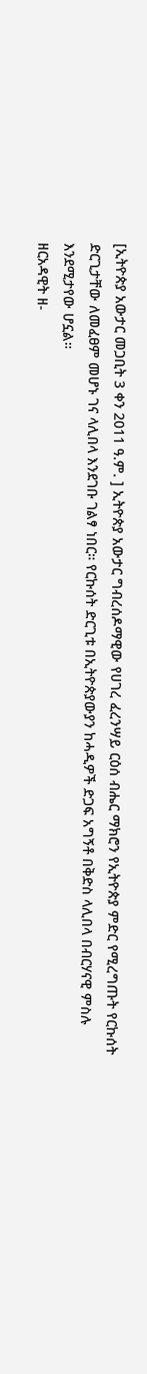[ኢትዮጵያ አውታር መጋቢት 3 ቀን 2011 ዓ.ም. ] ኢትዮጵያ አውታር ግብረሰዶማዊው የሀገረ ፈረንሣይ ርዕሰ ብሔር ማክሮን የኢትዮጵያ ምድር የሚረግጡት የርኩሰት ድርጊታቸው ለመፈፀም መሆኑ ገና ላሊበላ እንደገቡ ገልፃ ነበር። የርኩሰት ድርጊቱ በኢትዮጵያውያን ከሓዲዎች ድጋፍ አግኝቶ በቅድስ ላሊበላ በብርሃናዊ ምስሉ እንደሚታየው ሆኗል።
ዘርአዳዊት ዘ-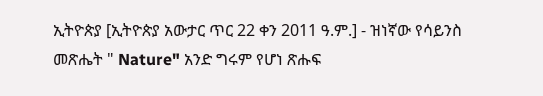ኢትዮጵያ [ኢትዮጵያ አውታር ጥር 22 ቀን 2011 ዓ.ም.] - ዝነኛው የሳይንስ መጽሔት " Nature" አንድ ግሩም የሆነ ጽሑፍ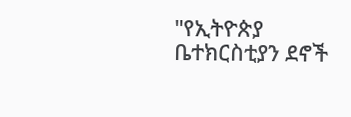"የኢትዮጵያ ቤተክርስቲያን ደኖች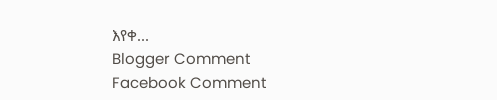እየቀ...
Blogger Comment
Facebook Comment